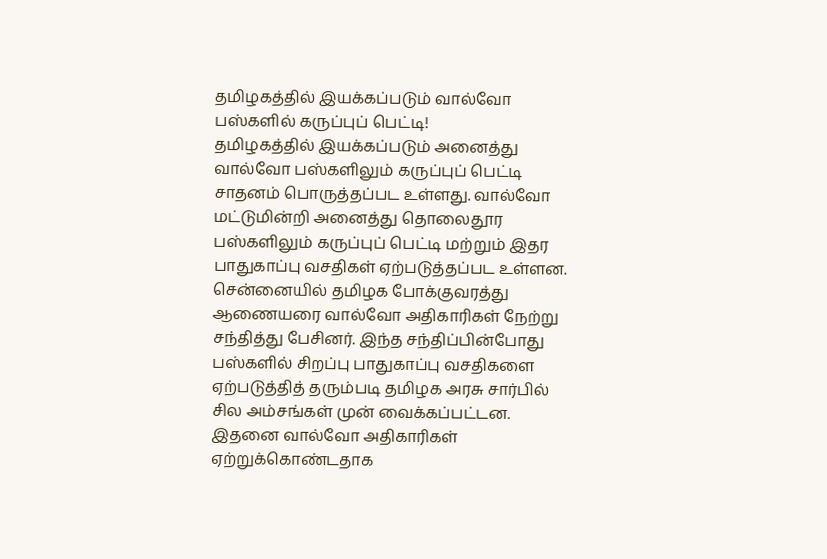தமிழகத்தில் இயக்கப்படும் வால்வோ பஸ்களில் கருப்புப் பெட்டி!
தமிழகத்தில் இயக்கப்படும் அனைத்து வால்வோ பஸ்களிலும் கருப்புப் பெட்டி சாதனம் பொருத்தப்பட உள்ளது. வால்வோ மட்டுமின்றி அனைத்து தொலைதூர பஸ்களிலும் கருப்புப் பெட்டி மற்றும் இதர பாதுகாப்பு வசதிகள் ஏற்படுத்தப்பட உள்ளன.
சென்னையில் தமிழக போக்குவரத்து ஆணையரை வால்வோ அதிகாரிகள் நேற்று சந்தித்து பேசினர். இந்த சந்திப்பின்போது பஸ்களில் சிறப்பு பாதுகாப்பு வசதிகளை ஏற்படுத்தித் தரும்படி தமிழக அரசு சார்பில் சில அம்சங்கள் முன் வைக்கப்பட்டன. இதனை வால்வோ அதிகாரிகள் ஏற்றுக்கொண்டதாக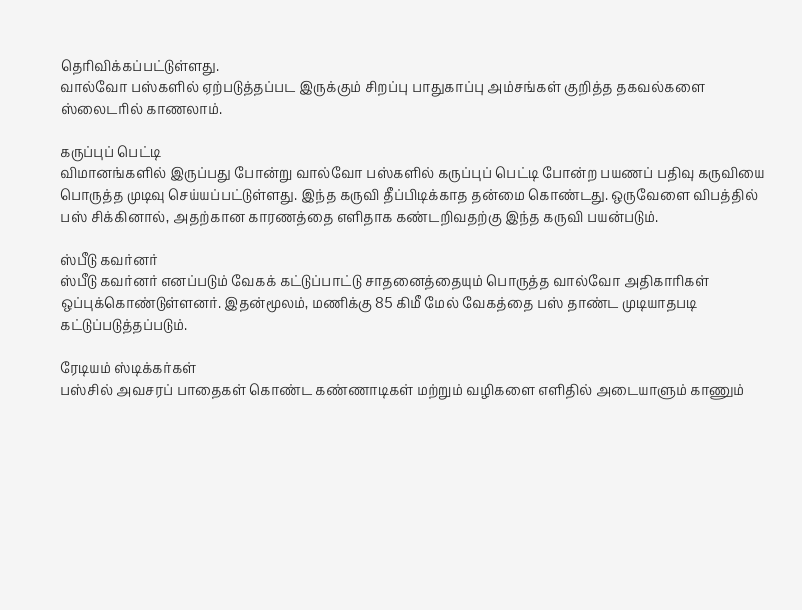தெரிவிக்கப்பட்டுள்ளது.
வால்வோ பஸ்களில் ஏற்படுத்தப்பட இருக்கும் சிறப்பு பாதுகாப்பு அம்சங்கள் குறித்த தகவல்களை ஸ்லைடரில் காணலாம்.

கருப்புப் பெட்டி
விமானங்களில் இருப்பது போன்று வால்வோ பஸ்களில் கருப்புப் பெட்டி போன்ற பயணப் பதிவு கருவியை பொருத்த முடிவு செய்யப்பட்டுள்ளது. இந்த கருவி தீப்பிடிக்காத தன்மை கொண்டது. ஒருவேளை விபத்தில் பஸ் சிக்கினால், அதற்கான காரணத்தை எளிதாக கண்டறிவதற்கு இந்த கருவி பயன்படும்.

ஸ்பீடு கவர்னர்
ஸ்பீடு கவர்னர் எனப்படும் வேகக் கட்டுப்பாட்டு சாதனைத்தையும் பொருத்த வால்வோ அதிகாரிகள் ஒப்புக்கொண்டுள்ளனர். இதன்மூலம், மணிக்கு 85 கிமீ மேல் வேகத்தை பஸ் தாண்ட முடியாதபடி கட்டுப்படுத்தப்படும்.

ரேடியம் ஸ்டிக்கர்கள்
பஸ்சில் அவசரப் பாதைகள் கொண்ட கண்ணாடிகள் மற்றும் வழிகளை எளிதில் அடையாளும் காணும்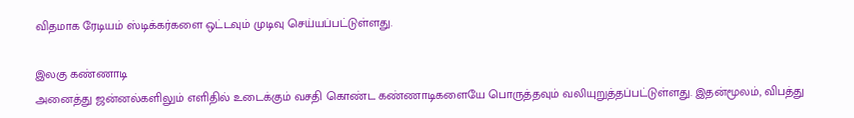விதமாக ரேடியம் ஸ்டிக்கர்களை ஒட்டவும் முடிவு செய்யப்பட்டுள்ளது.

இலகு கண்ணாடி
அனைத்து ஜன்னல்களிலும் எளிதில் உடைக்கும் வசதி கொண்ட கண்ணாடிகளையே பொருத்தவும் வலியுறுத்தப்பட்டுள்ளது. இதன்மூலம், விபத்து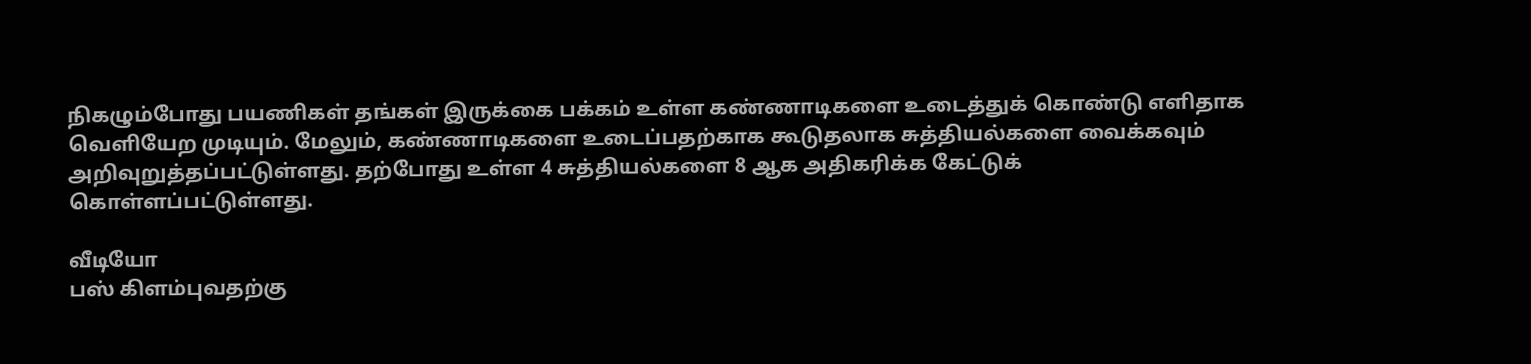நிகழும்போது பயணிகள் தங்கள் இருக்கை பக்கம் உள்ள கண்ணாடிகளை உடைத்துக் கொண்டு எளிதாக வெளியேற முடியும். மேலும், கண்ணாடிகளை உடைப்பதற்காக கூடுதலாக சுத்தியல்களை வைக்கவும் அறிவுறுத்தப்பட்டுள்ளது. தற்போது உள்ள 4 சுத்தியல்களை 8 ஆக அதிகரிக்க கேட்டுக் கொள்ளப்பட்டுள்ளது.

வீடியோ
பஸ் கிளம்புவதற்கு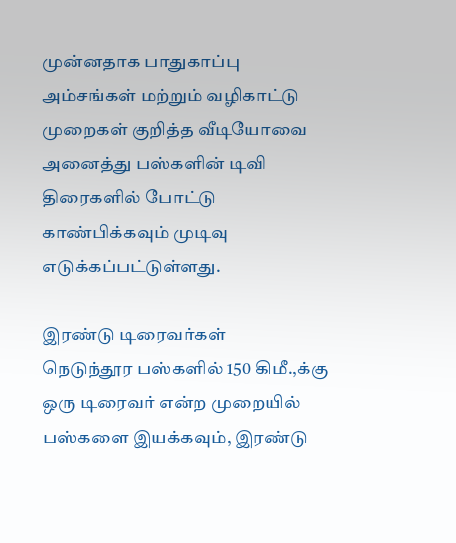முன்னதாக பாதுகாப்பு அம்சங்கள் மற்றும் வழிகாட்டு முறைகள் குறித்த வீடியோவை அனைத்து பஸ்களின் டிவி திரைகளில் போட்டு காண்பிக்கவும் முடிவு எடுக்கப்பட்டுள்ளது.

இரண்டு டிரைவர்கள்
நெடுந்தூர பஸ்களில் 150 கிமீ.,க்கு ஒரு டிரைவர் என்ற முறையில் பஸ்களை இயக்கவும், இரண்டு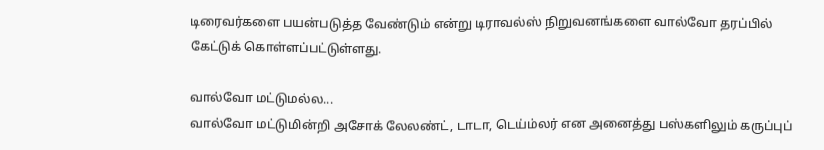டிரைவர்களை பயன்படுத்த வேண்டும் என்று டிராவல்ஸ் நிறுவனங்களை வால்வோ தரப்பில் கேட்டுக் கொள்ளப்பட்டுள்ளது.

வால்வோ மட்டுமல்ல...
வால்வோ மட்டுமின்றி அசோக் லேலண்ட், டாடா, டெய்ம்லர் என அனைத்து பஸ்களிலும் கருப்புப்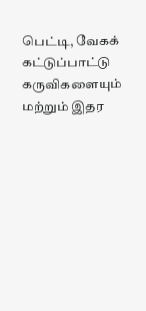பெட்டி, வேகக் கட்டுப்பாட்டு கருவிகளையும் மற்றும் இதர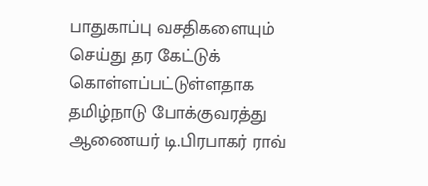பாதுகாப்பு வசதிகளையும் செய்து தர கேட்டுக் கொள்ளப்பட்டுள்ளதாக தமிழ்நாடு போக்குவரத்து ஆணையர் டி.பிரபாகர் ராவ்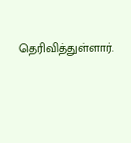தெரிவித்துள்ளார்.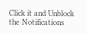Click it and Unblock the Notifications